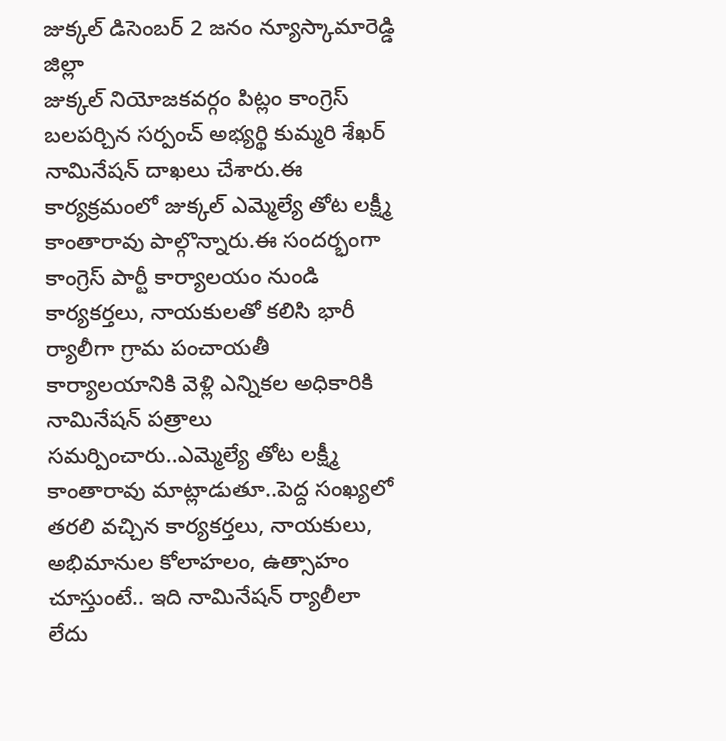జుక్కల్ డిసెంబర్ 2 జనం న్యూస్కామారెడ్డి జిల్లా
జుక్కల్ నియోజకవర్గం పిట్లం కాంగ్రెస్ బలపర్చిన సర్పంచ్ అభ్యర్థి కుమ్మరి శేఖర్ నామినేషన్ దాఖలు చేశారు.ఈ కార్యక్రమంలో జుక్కల్ ఎమ్మెల్యే తోట లక్ష్మీ కాంతారావు పాల్గొన్నారు.ఈ సందర్భంగా కాంగ్రెస్ పార్టీ కార్యాలయం నుండి కార్యకర్తలు, నాయకులతో కలిసి భారీ ర్యాలీగా గ్రామ పంచాయతీ కార్యాలయానికి వెళ్లి ఎన్నికల అధికారికి నామినేషన్ పత్రాలు సమర్పించారు..ఎమ్మెల్యే తోట లక్ష్మీ కాంతారావు మాట్లాడుతూ..పెద్ద సంఖ్యలో తరలి వచ్చిన కార్యకర్తలు, నాయకులు, అభిమానుల కోలాహలం, ఉత్సాహం చూస్తుంటే.. ఇది నామినేషన్ ర్యాలీలా లేదు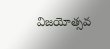విజయోత్సవ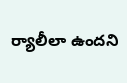ర్యాలీలా ఉందని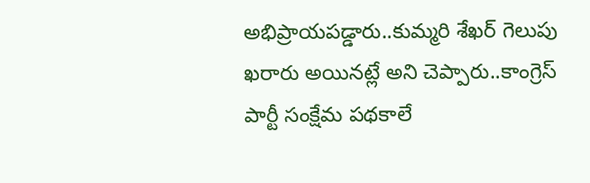అభిప్రాయపడ్డారు..కుమ్మరి శేఖర్ గెలుపు ఖరారు అయినట్లే అని చెప్పారు..కాంగ్రెస్ పార్టీ సంక్షేమ పథకాలే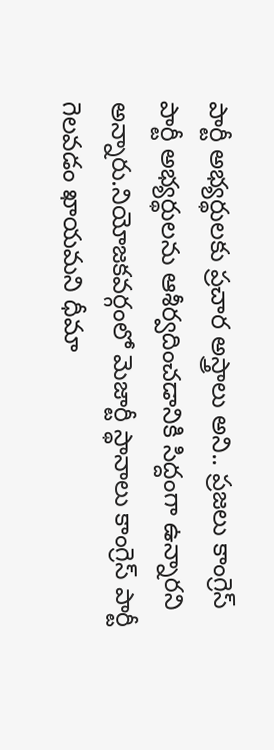పార్టీ అభ్యర్థులకు ప్రచార అస్త్రాలు అని.. ప్రజలు కాంగ్రెస్ పార్టీ అభ్యర్థులను ఆశీర్వదించడానికి సిద్దంగా ఉన్నారని అన్నారు.నియోజకవర్గంలో మెజార్టీ స్థానాలు కాంగ్రెస్ పార్టీ గెలవడం ఖాయమని ధీమా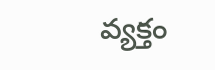వ్యక్తం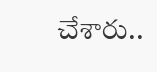చేశారు..